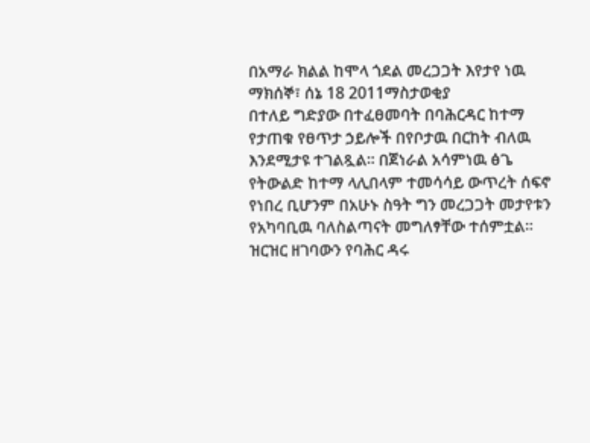በአማራ ክልል ከሞላ ጎደል መረጋጋት እየታየ ነዉ
ማክሰኞ፣ ሰኔ 18 2011ማስታወቂያ
በተለይ ግድያው በተፈፀመባት በባሕርዳር ከተማ የታጠቁ የፀጥታ ኃይሎች በየቦታዉ በርከት ብለዉ እንደሚታዩ ተገልጿል። በጀነራል አሳምነዉ ፅጌ የትውልድ ከተማ ላሊበላም ተመሳሳይ ውጥረት ሰፍኖ የነበረ ቢሆንም በአሁኑ ስዓት ግን መረጋጋት መታየቱን የአካባቢዉ ባለስልጣናት መግለፃቸው ተሰምቷል። ዝርዝር ዘገባውን የባሕር ዳሩ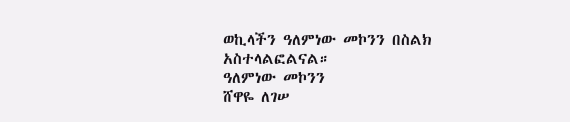ወኪላችን ዓለምነው መኮንን በስልክ አስተላልፎልናል።
ዓለምነው መኮንን
ሸዋዬ ለገሠ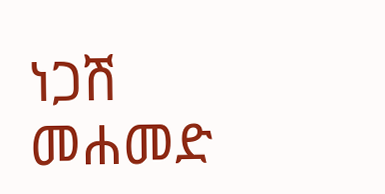ነጋሽ መሐመድ